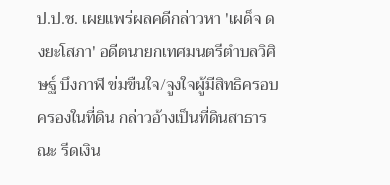ป.ป.ช. เผยแพร่ผลคดีกล่าวหา 'เผด็จ ดงยะโสภา' อดีตนายกเทศมนตรีตำบลวิศิษฐ์ บึงกาฬ ข่มขืนใจ/จูงใจผู้มีสิทธิครอบครองในที่ดิน กล่าวอ้างเป็นที่ดินสาธารณะ รีดเงิน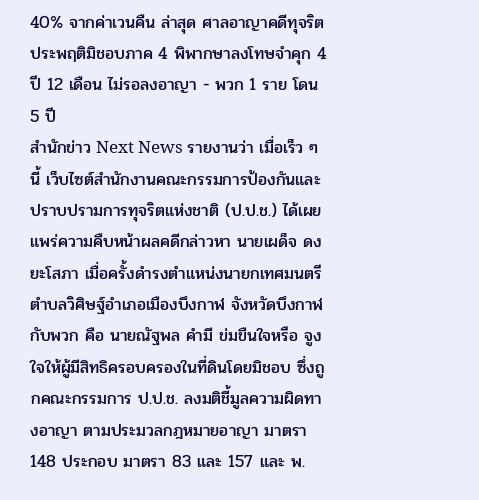40% จากค่าเวนคืน ล่าสุด ศาลอาญาคดีทุจริตประพฤติมิชอบภาค 4 พิพากษาลงโทษจำคุก 4 ปี 12 เดือน ไม่รอลงอาญา - พวก 1 ราย โดน 5 ปี
สำนักข่าว Next News รายงานว่า เมื่อเร็ว ๆ นี้ เว็บไซต์สำนักงานคณะกรรมการป้องกันและปราบปรามการทุจริตแห่งชาติ (ป.ป.ช.) ได้เผยแพร่ความคืบหน้าผลคดีกล่าวหา นายเผด็จ ดงยะโสภา เมื่อครั้งดำรงตำแหน่งนายกเทศมนตรีตำบลวิศิษฐ์อำเภอเมืองบึงกาฬ จังหวัดบึงกาฬ กับพวก คือ นายณัฐพล คำมี ข่มขืนใจหรือ จูงใจให้ผู้มีสิทธิครอบครองในที่ดินโดยมิชอบ ซึ่งถูกคณะกรรมการ ป.ป.ช. ลงมติชี้มูลความผิดทางอาญา ตามประมวลกฎหมายอาญา มาตรา 148 ประกอบ มาตรา 83 และ 157 และ พ.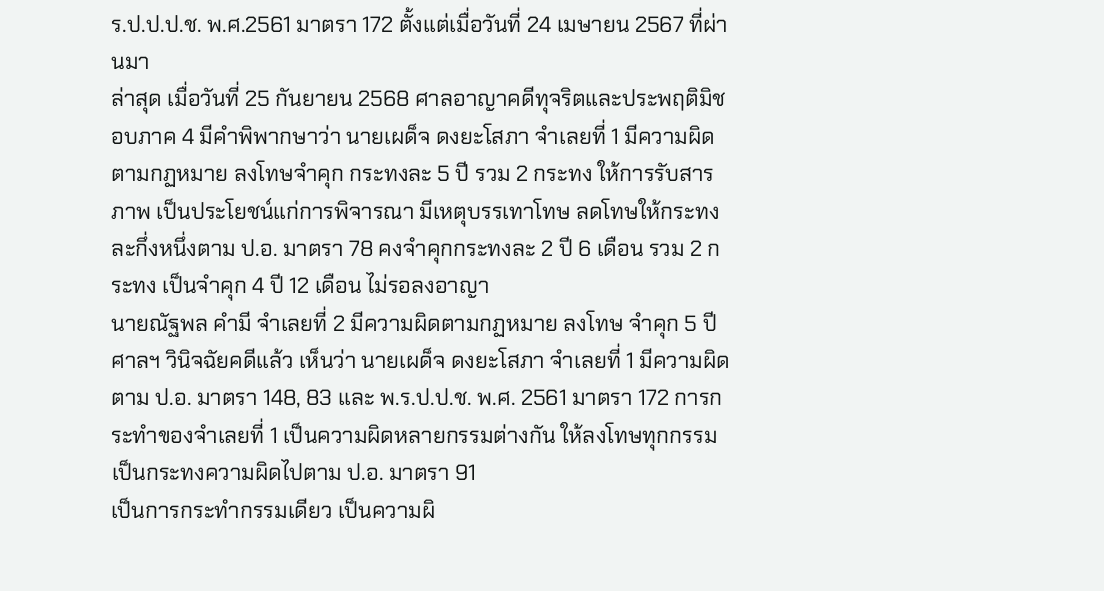ร.ป.ป.ป.ช. พ.ศ.2561 มาตรา 172 ตั้งแต่เมื่อวันที่ 24 เมษายน 2567 ที่ผ่านมา
ล่าสุด เมื่อวันที่ 25 กันยายน 2568 ศาลอาญาคดีทุจริตและประพฤติมิชอบภาค 4 มีคำพิพากษาว่า นายเผด็จ ดงยะโสภา จำเลยที่ 1 มีความผิดตามกฏหมาย ลงโทษจำคุก กระทงละ 5 ปี รวม 2 กระทง ให้การรับสารภาพ เป็นประโยชน์แก่การพิจารณา มีเหตุบรรเทาโทษ ลดโทษให้กระทงละกึ่งหนึ่งตาม ป.อ. มาตรา 78 คงจำคุกกระทงละ 2 ปี 6 เดือน รวม 2 กระทง เป็นจำคุก 4 ปี 12 เดือน ไม่รอลงอาญา
นายณัฐพล คำมี จำเลยที่ 2 มีความผิดตามกฏหมาย ลงโทษ จำคุก 5 ปี
ศาลฯ วินิจฉัยคดีแล้ว เห็นว่า นายเผด็จ ดงยะโสภา จำเลยที่ 1 มีความผิดตาม ป.อ. มาตรา 148, 83 และ พ.ร.ป.ป.ช. พ.ศ. 2561 มาตรา 172 การกระทำของจำเลยที่ 1 เป็นความผิดหลายกรรมต่างกัน ให้ลงโทษทุกกรรมเป็นกระทงความผิดไปตาม ป.อ. มาตรา 91
เป็นการกระทำกรรมเดียว เป็นความผิ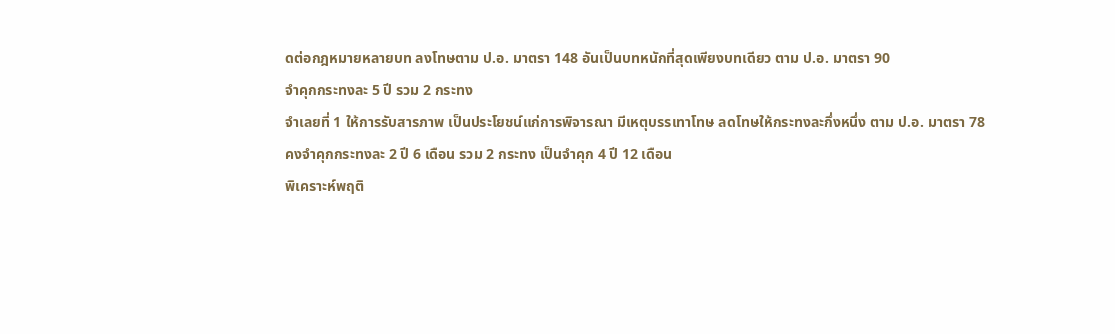ดต่อกฎหมายหลายบท ลงโทษตาม ป.อ. มาตรา 148 อันเป็นบทหนักที่สุดเพียงบทเดียว ตาม ป.อ. มาตรา 90
จำคุกกระทงละ 5 ปี รวม 2 กระทง
จำเลยที่ 1 ให้การรับสารภาพ เป็นประโยชน์แก่การพิจารณา มีเหตุบรรเทาโทษ ลดโทษให้กระทงละกึ่งหนึ่ง ตาม ป.อ. มาตรา 78
คงจำคุกกระทงละ 2 ปี 6 เดือน รวม 2 กระทง เป็นจำคุก 4 ปี 12 เดือน
พิเคราะห์พฤติ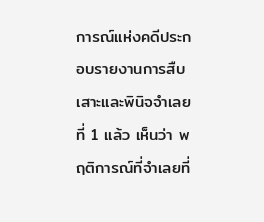การณ์แห่งคดีประกอบรายงานการสืบเสาะและพินิจจำเลยที่ 1 แล้ว เห็นว่า พฤติการณ์ที่จำเลยที่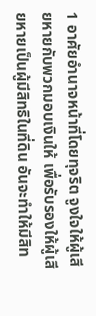1 อาศัยอำนาจหน้าที่โดยทุจริต จูงใจให้ผู้เสียหายกับพวกมอบเงินให้ เพื่อรับรองให้ผู้เสียหายเป็นผู้มีสิทธิในที่ดิน อันจะทำให้มีสิท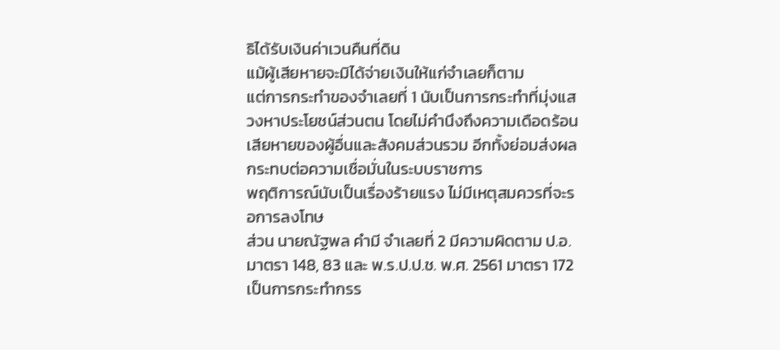ธิได้รับเงินค่าเวนคืนที่ดิน
แม้ผู้เสียหายจะมิได้จ่ายเงินให้แก่จำเลยก็ตาม
แต่การกระทำของจำเลยที่ 1 นับเป็นการกระทำที่มุ่งแสวงหาประโยชน์ส่วนตน โดยไม่คำนึงถึงความเดือดร้อนเสียหายของผู้อื่นและสังคมส่วนรวม อีกทั้งย่อมส่งผลกระทบต่อความเชื่อมั่นในระบบราชการ
พฤติการณ์นับเป็นเรื่องร้ายแรง ไม่มีเหตุสมควรที่จะรอการลงโทษ
ส่วน นายณัฐพล คำมี จำเลยที่ 2 มีความผิดตาม ป.อ. มาตรา 148, 83 และ พ.ร.ป.ป.ช. พ.ศ. 2561 มาตรา 172 เป็นการกระทำกรร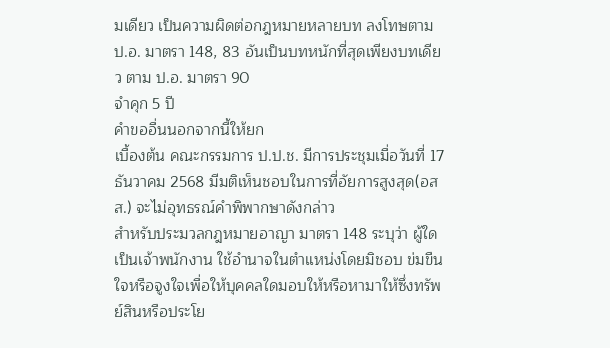มเดียว เป็นความผิดต่อกฎหมายหลายบท ลงโทษตาม ป.อ. มาตรา 148, 83 อันเป็นบทหนักที่สุดเพียงบทเดียว ตาม ป.อ. มาตรา 90
จำคุก 5 ปี
คำขออื่นนอกจากนี้ให้ยก
เบื้องต้น คณะกรรมการ ป.ป.ช. มีการประชุมเมื่อวันที่ 17 ธันวาคม 2568 มีมติเห็นชอบในการที่อัยการสูงสุด(อสส.) จะไม่อุทธรณ์คำพิพากษาดังกล่าว
สำหรับประมวลกฎหมายอาญา มาตรา 148 ระบุว่า ผู้ใดเป็นเจ้าพนักงาน ใช้อำนาจในตำแหน่งโดยมิชอบ ข่มขืนใจหรือจูงใจเพื่อให้บุคคลใดมอบให้หรือหามาให้ซึ่งทรัพย์สินหรือประโย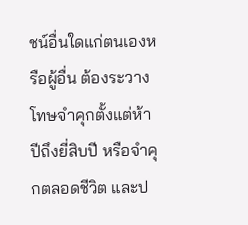ชน์อื่นใดแก่ตนเองหรือผู้อื่น ต้องระวางโทษจำคุกตั้งแต่ห้าปีถึงยี่สิบปี หรือจำคุกตลอดชีวิต และป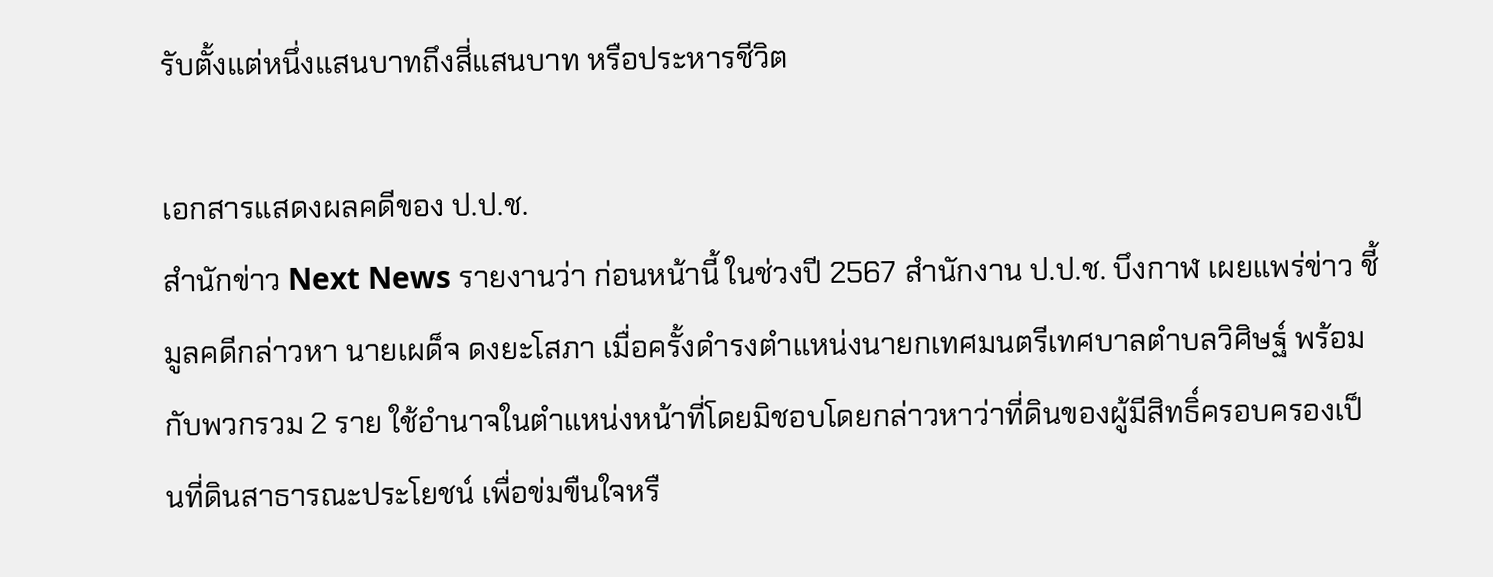รับตั้งแต่หนึ่งแสนบาทถึงสี่แสนบาท หรือประหารชีวิต

เอกสารแสดงผลคดีของ ป.ป.ช.
สำนักข่าว Next News รายงานว่า ก่อนหน้านี้ ในช่วงปี 2567 สำนักงาน ป.ป.ช. บึงกาฬ เผยแพร่ข่าว ชี้มูลคดีกล่าวหา นายเผด็จ ดงยะโสภา เมื่อครั้งดำรงตำแหน่งนายกเทศมนตรีเทศบาลตำบลวิศิษฐ์ พร้อมกับพวกรวม 2 ราย ใช้อำนาจในตำแหน่งหน้าที่โดยมิชอบโดยกล่าวหาว่าที่ดินของผู้มีสิทธิ์ครอบครองเป็นที่ดินสาธารณะประโยชน์ เพื่อข่มขืนใจหรื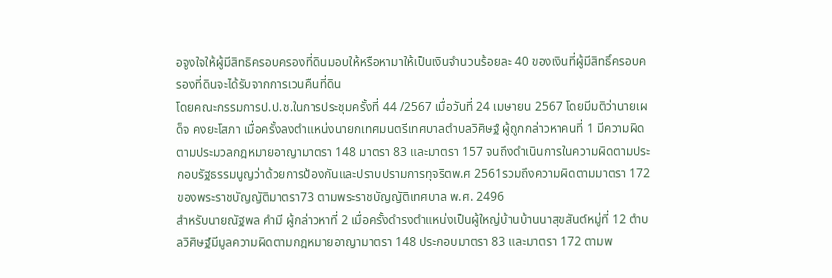อจูงใจให้ผู้มีสิทธิครอบครองที่ดินมอบให้หรือหามาให้เป็นเงินจำนวนร้อยละ 40 ของเงินที่ผู้มีสิทธิ์ครอบครองที่ดินจะได้รับจากการเวนคืนที่ดิน
โดยคณะกรรมการป.ป.ช.ในการประชุมครั้งที่ 44 /2567 เมื่อวันที่ 24 เมษายน 2567 โดยมีมติว่านายเผด็จ คงยะโสภา เมื่อครั้งลงตำแหน่งนายกเทศมนตรีเทศบาลตำบลวิศิษฐ์ ผู้ถูกกล่าวหาคนที่ 1 มีความผิดตามประมวลกฎหมายอาญามาตรา 148 มาตรา 83 และมาตรา 157 จนถึงดำเนินการในความผิดตามประกอบรัฐธรรมนูญว่าด้วยการป้องกันและปราบปรามการทุจริตพ.ศ 2561รวมถึงความผิดตามมาตรา 172 ของพระราชบัญญัติมาตรา73 ตามพระราชบัญญัติเทศบาล พ.ศ. 2496
สำหรับนายณัฐพล คำมี ผู้กล่าวหาที่ 2 เมื่อครั้งดำรงตำแหน่งเป็นผู้ใหญ่บ้านบ้านนาสุขสันต์หมู่ที่ 12 ตำบลวิศิษฐ์มีมูลความผิดตามกฎหมายอาญามาตรา 148 ประกอบมาตรา 83 และมาตรา 172 ตามพ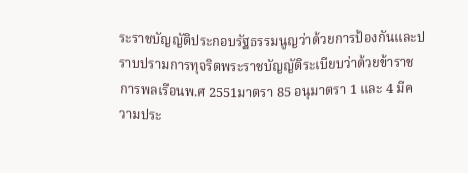ระราชบัญญัติประกอบรัฐธรรมนูญว่าด้วยการป้องกันและปราบปรามการทุจริตพระราชบัญญัติระเบียบว่าด้วยข้าราชการพลเรือนพ.ศ 2551มาตรา 85 อนุมาตรา 1 และ 4 มีความประ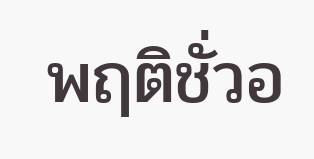พฤติชั่วอ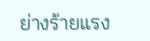ย่างร้ายแรง